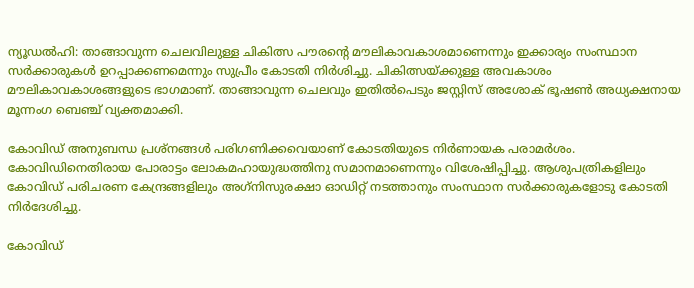ന്യൂഡൽഹി: താങ്ങാവുന്ന ചെലവിലുള്ള ചികിത്സ പൗരന്റെ മൗലികാവകാശമാണെന്നും ഇക്കാര്യം സംസ്ഥാന സർക്കാരുകൾ ഉറപ്പാക്കണമെന്നും സുപ്രീം കോടതി നിർശിച്ചു. ചികിത്സയ്ക്കുള്ള അവകാശം മൗലികാവകാശങ്ങളുടെ ഭാഗമാണ്. താങ്ങാവുന്ന ചെലവും ഇതിൽപെടും ജസ്റ്റിസ് അശോക് ഭൂഷൺ അധ്യക്ഷനായ മൂന്നംഗ ബെഞ്ച് വ്യക്തമാക്കി.

കോവിഡ് അനുബന്ധ പ്രശ്‌നങ്ങൾ പരിഗണിക്കവെയാണ് കോടതിയുടെ നിർണായക പരാമർശം. കോവിഡിനെതിരായ പോരാട്ടം ലോകമഹായുദ്ധത്തിനു സമാനമാണെന്നും വിശേഷിപ്പിച്ചു. ആശുപത്രികളിലും കോവിഡ് പരിചരണ കേന്ദ്രങ്ങളിലും അഗ്‌നിസുരക്ഷാ ഓഡിറ്റ് നടത്താനും സംസ്ഥാന സർക്കാരുകളോടു കോടതി നിർദേശിച്ചു.

കോവിഡ്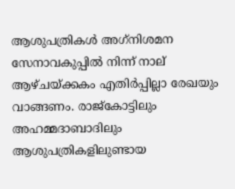ആശുപത്രികൾ അഗ്‌നിശമന സേനാവകുപ്പിൽ നിന്ന് നാല് ആഴ്ചയ്ക്കകം എതിർപ്പില്ലാ രേഖയും വാങ്ങണം. രാജ്‌കോട്ടിലും അഹമ്മദാബാദിലും ആശുപത്രികളിലുണ്ടായ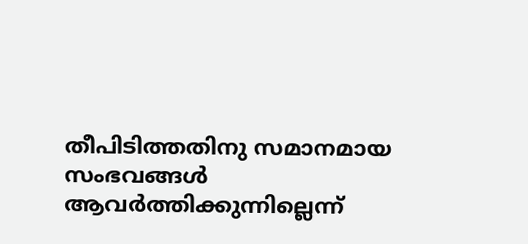തീപിടിത്തതിനു സമാനമായ സംഭവങ്ങൾ ആവർത്തിക്കുന്നില്ലെന്ന്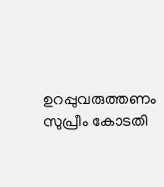ഉറപ്പുവരുത്തണം സുപ്രീം കോടതി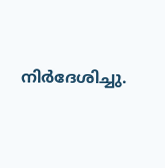നിർദേശിച്ചു.